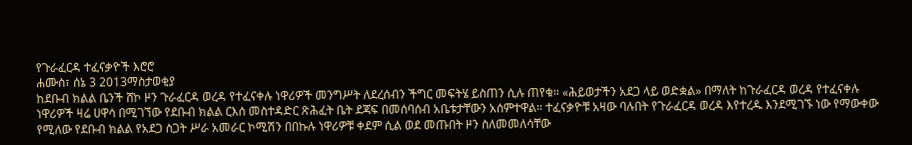የጉራፈርዳ ተፈናቃዮች እሮሮ
ሐሙስ፣ ሰኔ 3 2013ማስታወቂያ
ከደቡብ ክልል ቤንች ሸኮ ዞን ጉራፈርዳ ወረዳ የተፈናቀሉ ነዋሪዎች መንግሥት ለደረሰብን ችግር መፍትሄ ይስጠን ሲሉ ጠየቁ። «ሕይወታችን አደጋ ላይ ወድቋል» በማለት ከጉራፈርዳ ወረዳ የተፈናቀሉ ነዋሪዎች ዛሬ ሀዋሳ በሚገኘው የደቡብ ክልል ርእሰ መስተዳድር ጽሕፈት ቤት ደጃፍ በመሰባሰብ አቤቱታቸውን አሰምተዋል። ተፈናቃዮቹ አዛው ባሉበት የጉራፈርዳ ወረዳ እየተረዱ እንደሚገኙ ነው የማውቀው የሚለው የደቡብ ክልል የአደጋ ስጋት ሥራ አመራር ኮሚሽን በበኩሉ ነዋሪዎቹ ቀደም ሲል ወደ መጡበት ዞን ስለመመለሳቸው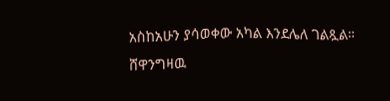አስከአሁን ያሳወቀው አካል እንደሌለ ገልጿል።
ሸዋንግዛዉ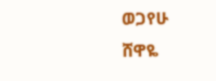ወጋየሁ
ሸዋዬ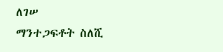ለገሠ
ማንተጋፍቶት ስለሺ